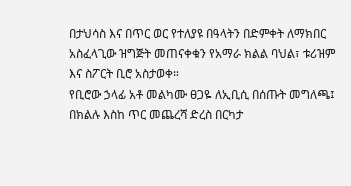በታህሳስ እና በጥር ወር የተለያዩ በዓላትን በድምቀት ለማክበር አስፈላጊው ዝግጅት መጠናቀቁን የአማራ ክልል ባህል፣ ቱሪዝም እና ስፖርት ቢሮ አስታወቀ።
የቢሮው ኃላፊ አቶ መልካሙ ፀጋዬ ለኢቢሲ በሰጡት መግለጫ፤ በክልሉ እስከ ጥር መጨረሻ ድረስ በርካታ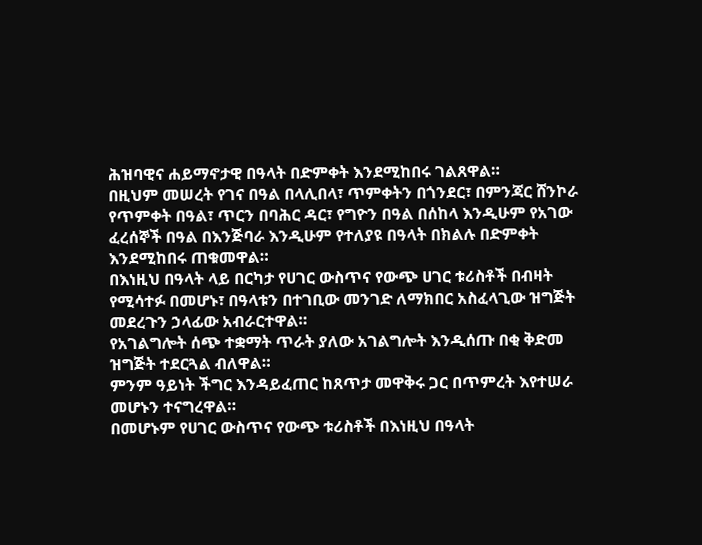ሕዝባዊና ሐይማኖታዊ በዓላት በድምቀት እንደሚከበሩ ገልጸዋል።
በዚህም መሠረት የገና በዓል በላሊበላ፣ ጥምቀትን በጎንደር፣ በምንጃር ሸንኮራ የጥምቀት በዓል፣ ጥርን በባሕር ዳር፣ የግዮን በዓል በሰከላ እንዲሁም የአገው ፈረሰኞች በዓል በእንጅባራ እንዲሁም የተለያዩ በዓላት በክልሉ በድምቀት እንደሚከበሩ ጠቁመዋል።
በእነዚህ በዓላት ላይ በርካታ የሀገር ውስጥና የውጭ ሀገር ቱሪስቶች በብዛት የሚሳተፉ በመሆኑ፣ በዓላቱን በተገቢው መንገድ ለማክበር አስፈላጊው ዝግጅት መደረጉን ኃላፊው አብራርተዋል።
የአገልግሎት ሰጭ ተቋማት ጥራት ያለው አገልግሎት እንዲሰጡ በቂ ቅድመ ዝግጅት ተደርጓል ብለዋል።
ምንም ዓይነት ችግር እንዳይፈጠር ከጸጥታ መዋቅሩ ጋር በጥምረት እየተሠራ መሆኑን ተናግረዋል።
በመሆኑም የሀገር ውስጥና የውጭ ቱሪስቶች በእነዚህ በዓላት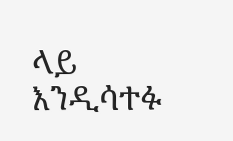ላይ እንዲሳተፉ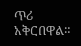ጥሪ አቅርበዋል።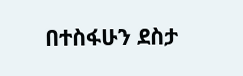በተስፋሁን ደስታ